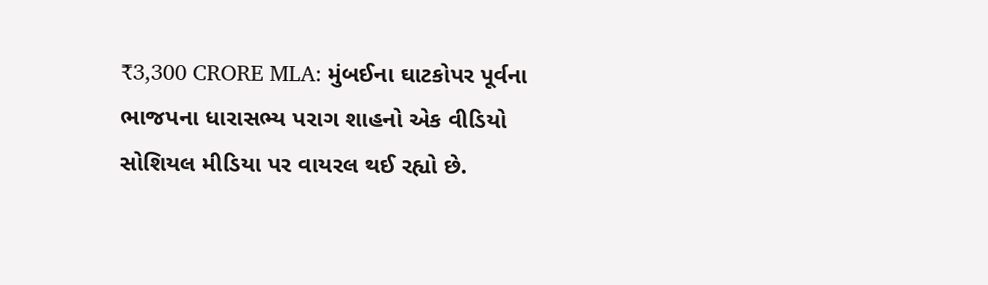₹3,300 CRORE MLA: મુંબઈના ઘાટકોપર પૂર્વના ભાજપના ધારાસભ્ય પરાગ શાહનો એક વીડિયો સોશિયલ મીડિયા પર વાયરલ થઈ રહ્યો છે.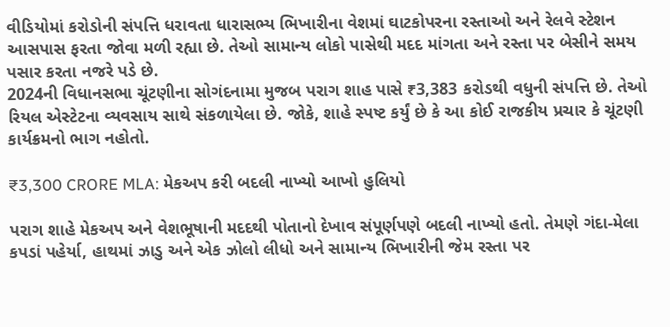વીડિયોમાં કરોડોની સંપત્તિ ધરાવતા ધારાસભ્ય ભિખારીના વેશમાં ઘાટકોપરના રસ્તાઓ અને રેલવે સ્ટેશન આસપાસ ફરતા જોવા મળી રહ્યા છે. તેઓ સામાન્ય લોકો પાસેથી મદદ માંગતા અને રસ્તા પર બેસીને સમય પસાર કરતા નજરે પડે છે.
2024ની વિધાનસભા ચૂંટણીના સોગંદનામા મુજબ પરાગ શાહ પાસે ₹3,383 કરોડથી વધુની સંપત્તિ છે. તેઓ રિયલ એસ્ટેટના વ્યવસાય સાથે સંકળાયેલા છે. જોકે, શાહે સ્પષ્ટ કર્યું છે કે આ કોઈ રાજકીય પ્રચાર કે ચૂંટણી કાર્યક્રમનો ભાગ નહોતો.

₹3,300 CRORE MLA: મેકઅપ કરી બદલી નાખ્યો આખો હુલિયો

પરાગ શાહે મેકઅપ અને વેશભૂષાની મદદથી પોતાનો દેખાવ સંપૂર્ણપણે બદલી નાખ્યો હતો. તેમણે ગંદા-મેલા કપડાં પહેર્યા, હાથમાં ઝાડુ અને એક ઝોલો લીધો અને સામાન્ય ભિખારીની જેમ રસ્તા પર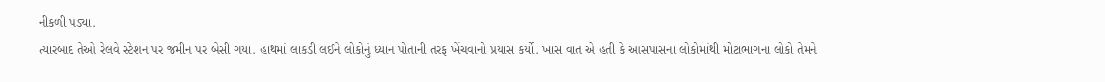નીકળી પડ્યા.
ત્યારબાદ તેઓ રેલવે સ્ટેશન પર જમીન પર બેસી ગયા. હાથમાં લાકડી લઈને લોકોનું ધ્યાન પોતાની તરફ ખેંચવાનો પ્રયાસ કર્યો. ખાસ વાત એ હતી કે આસપાસના લોકોમાંથી મોટાભાગના લોકો તેમને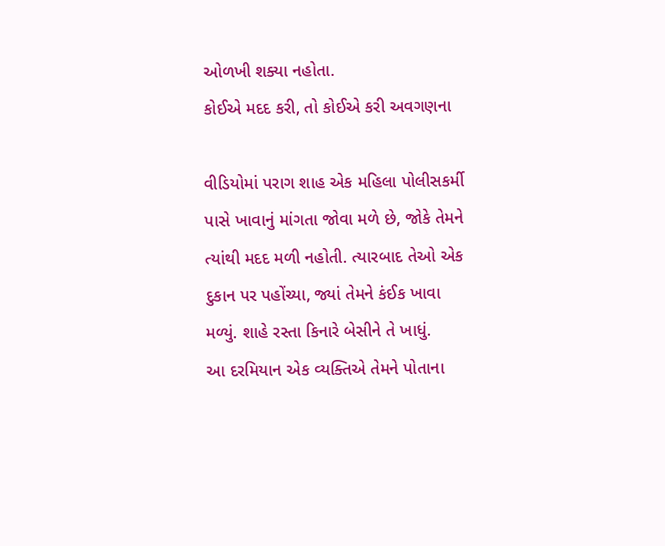ઓળખી શક્યા નહોતા.
કોઈએ મદદ કરી, તો કોઈએ કરી અવગણના

વીડિયોમાં પરાગ શાહ એક મહિલા પોલીસકર્મી પાસે ખાવાનું માંગતા જોવા મળે છે, જોકે તેમને ત્યાંથી મદદ મળી નહોતી. ત્યારબાદ તેઓ એક દુકાન પર પહોંચ્યા, જ્યાં તેમને કંઈક ખાવા મળ્યું. શાહે રસ્તા કિનારે બેસીને તે ખાધું.
આ દરમિયાન એક વ્યક્તિએ તેમને પોતાના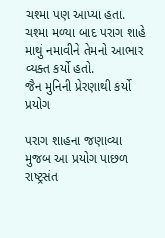ચશ્મા પણ આપ્યા હતા. ચશ્મા મળ્યા બાદ પરાગ શાહે માથું નમાવીને તેમનો આભાર વ્યક્ત કર્યો હતો.
જૈન મુનિની પ્રેરણાથી કર્યો પ્રયોગ

પરાગ શાહના જણાવ્યા મુજબ આ પ્રયોગ પાછળ રાષ્ટ્રસંત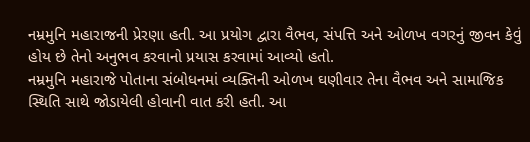નમ્રમુનિ મહારાજની પ્રેરણા હતી. આ પ્રયોગ દ્વારા વૈભવ, સંપત્તિ અને ઓળખ વગરનું જીવન કેવું હોય છે તેનો અનુભવ કરવાનો પ્રયાસ કરવામાં આવ્યો હતો.
નમ્રમુનિ મહારાજે પોતાના સંબોધનમાં વ્યક્તિની ઓળખ ઘણીવાર તેના વૈભવ અને સામાજિક સ્થિતિ સાથે જોડાયેલી હોવાની વાત કરી હતી. આ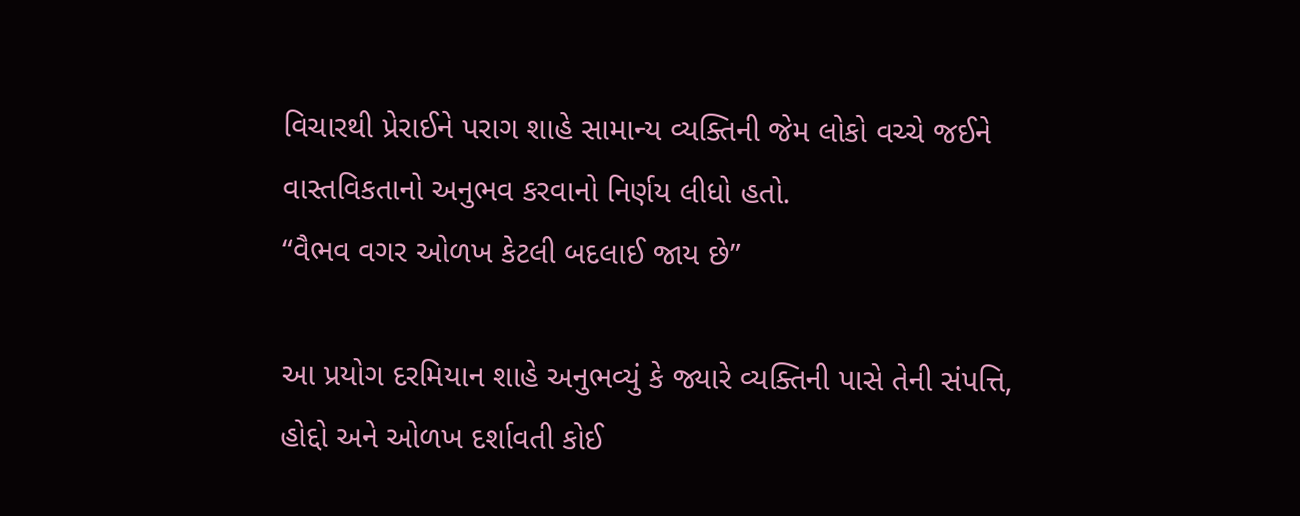વિચારથી પ્રેરાઈને પરાગ શાહે સામાન્ય વ્યક્તિની જેમ લોકો વચ્ચે જઈને વાસ્તવિકતાનો અનુભવ કરવાનો નિર્ણય લીધો હતો.
“વૈભવ વગર ઓળખ કેટલી બદલાઈ જાય છે”

આ પ્રયોગ દરમિયાન શાહે અનુભવ્યું કે જ્યારે વ્યક્તિની પાસે તેની સંપત્તિ, હોદ્દો અને ઓળખ દર્શાવતી કોઈ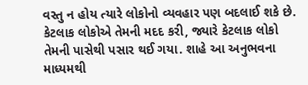વસ્તુ ન હોય ત્યારે લોકોનો વ્યવહાર પણ બદલાઈ શકે છે.
કેટલાક લોકોએ તેમની મદદ કરી, જ્યારે કેટલાક લોકો તેમની પાસેથી પસાર થઈ ગયા. શાહે આ અનુભવના માધ્યમથી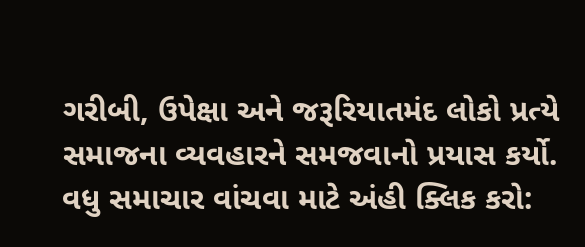ગરીબી, ઉપેક્ષા અને જરૂરિયાતમંદ લોકો પ્રત્યે સમાજના વ્યવહારને સમજવાનો પ્રયાસ કર્યો.
વધુ સમાચાર વાંચવા માટે અંહી ક્લિક કરો: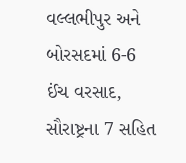વલ્લભીપુર અને બોરસદમાં 6-6 ઈંચ વરસાદ, સૌરાષ્ટ્રના 7 સહિત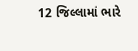12 જિલ્લામાં ભારે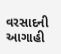વરસાદની આગાહી